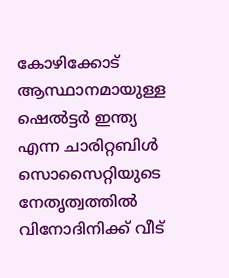കോഴിക്കോട് ആസ്ഥാനമായുള്ള ഷെൽട്ടർ ഇന്ത്യ എന്ന ചാരിറ്റബിൾ സൊസൈറ്റിയുടെ നേതൃത്വത്തിൽ വിനോദിനിക്ക് വീട്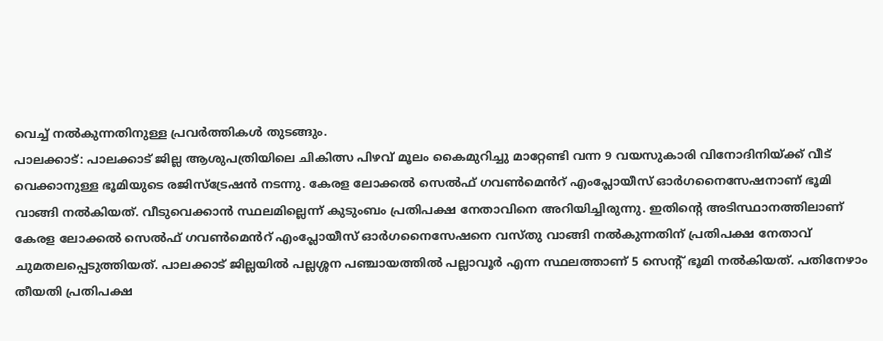വെച്ച് നൽകുന്നതിനുള്ള പ്രവർത്തികൾ തുടങ്ങും.
പാലക്കാട്: പാലക്കാട് ജില്ല ആശുപത്രിയിലെ ചികിത്സ പിഴവ് മൂലം കൈമുറിച്ചു മാറ്റേണ്ടി വന്ന 9 വയസുകാരി വിനോദിനിയ്ക്ക് വീട് വെക്കാനുള്ള ഭൂമിയുടെ രജിസ്ട്രേഷൻ നടന്നു. കേരള ലോക്കൽ സെൽഫ് ഗവൺമെൻറ് എംപ്ലോയീസ് ഓർഗനൈസേഷനാണ് ഭൂമി വാങ്ങി നൽകിയത്. വീടുവെക്കാൻ സ്ഥലമില്ലെന്ന് കുടുംബം പ്രതിപക്ഷ നേതാവിനെ അറിയിച്ചിരുന്നു. ഇതിൻ്റെ അടിസ്ഥാനത്തിലാണ് കേരള ലോക്കൽ സെൽഫ് ഗവൺമെൻറ് എംപ്ലോയീസ് ഓർഗനൈസേഷനെ വസ്തു വാങ്ങി നൽകുന്നതിന് പ്രതിപക്ഷ നേതാവ് ചുമതലപ്പെടുത്തിയത്. പാലക്കാട് ജില്ലയിൽ പല്ലശ്ശന പഞ്ചായത്തിൽ പല്ലാവൂർ എന്ന സ്ഥലത്താണ് 5 സെൻ്റ് ഭൂമി നൽകിയത്. പതിനേഴാം തീയതി പ്രതിപക്ഷ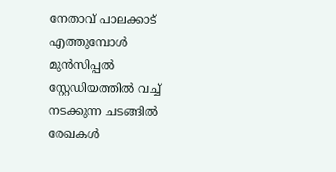നേതാവ് പാലക്കാട് എത്തുമ്പോൾ മുൻസിപ്പൽ സ്റ്റേഡിയത്തിൽ വച്ച് നടക്കുന്ന ചടങ്ങിൽ രേഖകൾ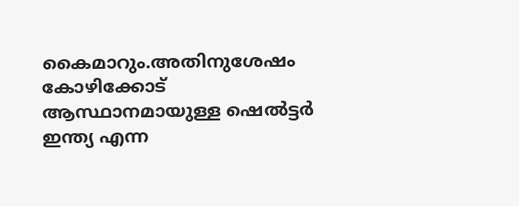കൈമാറും.അതിനുശേഷം കോഴിക്കോട് ആസ്ഥാനമായുള്ള ഷെൽട്ടർ ഇന്ത്യ എന്ന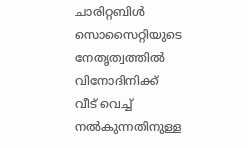ചാരിറ്റബിൾ സൊസൈറ്റിയുടെ നേതൃത്വത്തിൽ വിനോദിനിക്ക് വീട് വെച്ച് നൽകുന്നതിനുള്ള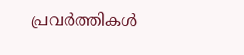പ്രവർത്തികൾ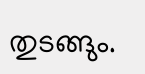തുടങ്ങും.